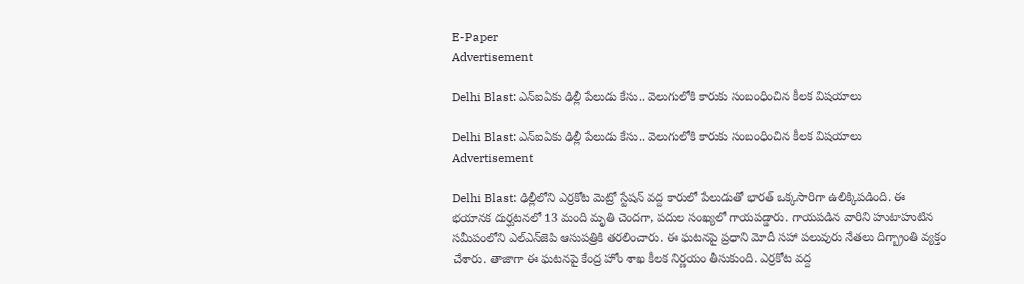E-Paper
Advertisement

Delhi Blast: ఎన్ఐఏకు ఢిల్లీ పేలుడు కేసు.. వెలుగులోకి కారుకు సంబంధించిన కీలక విషయాలు

Delhi Blast: ఎన్ఐఏకు ఢిల్లీ పేలుడు కేసు.. వెలుగులోకి కారుకు సంబంధించిన కీలక విషయాలు
Advertisement

Delhi Blast: ఢిల్లీలోని ఎర్రకోట మెట్రో స్టేషన్ వద్ద కారులో పేలుడుతో భారత్ ఒక్కసారిగా ఉలిక్కిపడింది. ఈ భయానక దుర్ఘటనలో 13 మంది మృతి చెందగా, పదుల సంఖ్యలో గాయపడ్డారు. గాయపడిన వారిని హుటాహుటిన సమీపంలోని ఎల్‌ఎన్‌జెపి ఆసుపత్రికి తరలించారు. ఈ ఘటనపై ప్రధాని మోదీ సహా పలువురు నేతలు దిగ్బ్రాంతి వ్యక్తం చేశారు. తాజాగా ఈ ఘటనపై కేంద్ర హోం శాఖ కీలక నిర్ణయం తీసుకుంది. ఎర్రకోట వద్ద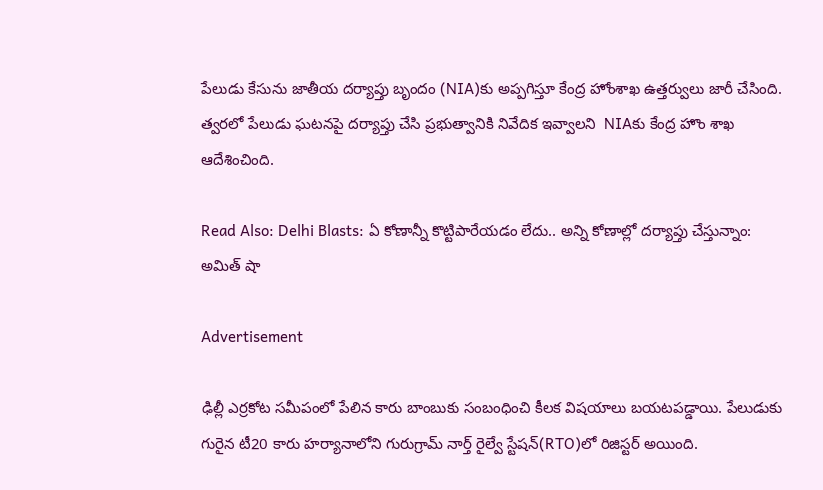పేలుడు కేసును జాతీయ దర్యాప్తు బృందం (NIA)కు అప్పగిస్తూ కేంద్ర హోంశాఖ ఉత్తర్వులు జారీ చేసింది. త్వరలో పేలుడు ఘటనపై దర్యాప్తు చేసి ప్రభుత్వానికి నివేదిక ఇవ్వాలని  NIAకు కేంద్ర హొం శాఖ ఆదేశించింది.

Read Also: Delhi Blasts: ఏ కోణాన్నీ కొట్టిపారేయడం లేదు.. అన్ని కోణాల్లో దర్యాప్తు చేస్తున్నాం: అమిత్ షా

Advertisement

ఢిల్లీ ఎర్రకోట సమీపంలో పేలిన కారు బాంబుకు సంబంధించి కీలక విషయాలు బయటపడ్డాయి. పేలుడుకు గురైన టీ20 కారు హర్యానాలోని గురుగ్రామ్ నార్త్ రైల్వే స్టేషన్(RTO)లో రిజిస్టర్ అయింది.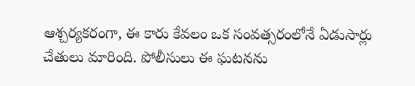ఆశ్చర్యకరంగా, ఈ కారు కేవలం ఒక సంవత్సరంలోనే ఏడుసార్లు చేతులు మారింది. పోలీసులు ఈ ఘటనను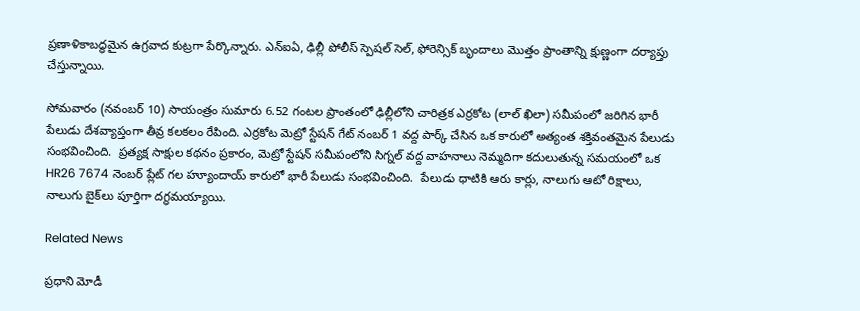ప్రణాళికాబద్ధమైన ఉగ్రవాద కుట్రగా పేర్కొన్నారు. ఎన్ఐఏ, ఢిల్లీ పోలీస్ స్పెషల్ సెల్, ఫోరెన్సిక్ బృందాలు మొత్తం ప్రాంతాన్ని క్షుణ్ణంగా దర్యాప్తు చేస్తున్నాయి.

సోమవారం (నవంబర్ 10) సాయంత్రం సుమారు 6.52 గంటల ప్రాంతంలో ఢిల్లీలోని చారిత్రక ఎర్రకోట (లాల్ ఖిలా) సమీపంలో జరిగిన భారీ పేలుడు దేశవ్యాప్తంగా తీవ్ర కలకలం రేపింది. ఎర్రకోట మెట్రో స్టేషన్ గేట్ నంబర్ 1 వద్ద పార్క్ చేసిన ఒక కారులో అత్యంత శక్తివంతమైన పేలుడు సంభవించింది.  ప్రత్యక్ష సాక్షుల కథనం ప్రకారం, మెట్రో స్టేషన్ సమీపంలోని సిగ్నల్ వద్ద వాహనాలు నెమ్మదిగా కదులుతున్న సమయంలో ఒక HR26 7674 నెంబర్ ప్లేట్ గల హ్యూందాయ్ కారులో భారీ పేలుడు సంభవించింది.  పేలుడు ధాటికి ఆరు కార్లు, నాలుగు ఆటో రిక్షాలు, నాలుగు బైక్‌లు పూర్తిగా దగ్ధమయ్యాయి.

Related News

ప్రధాని మోడీ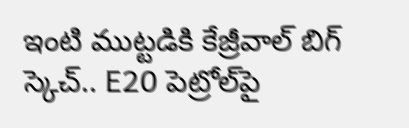ఇంటి ముట్టడికి కేజ్రీవాల్ బిగ్ స్కెచ్.. E20 పెట్రోల్‌పై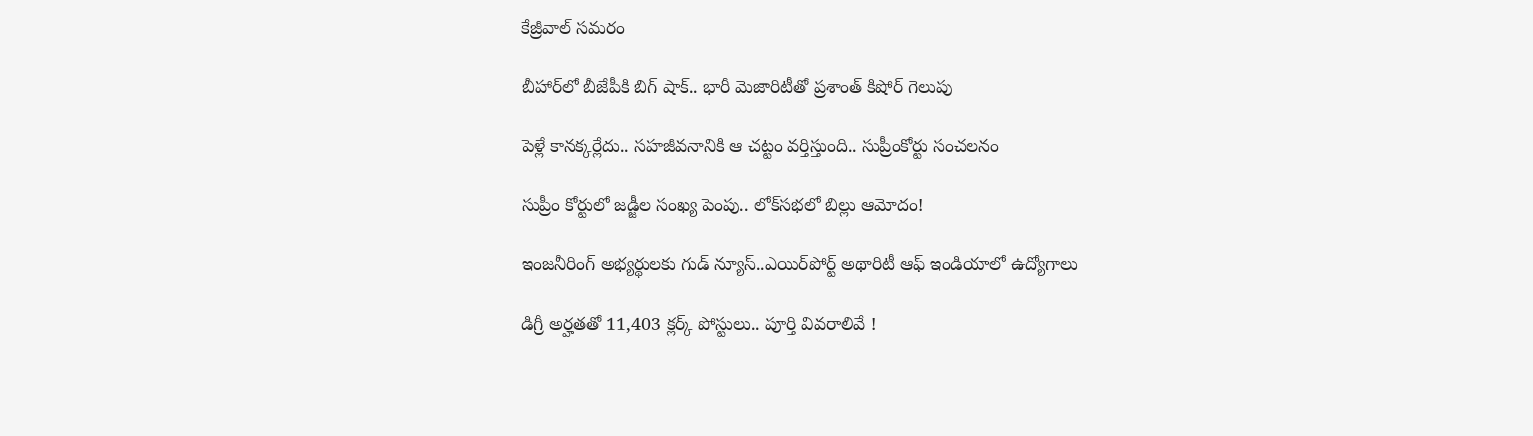కేజ్రీవాల్ సమరం

బీహార్‌లో బీజేపీకి బిగ్ షాక్.. భారీ మెజారిటీతో ప్రశాంత్ కిషోర్ గెలుపు

పెళ్లే కానక్కర్లేదు.. సహజీవనానికి ఆ చట్టం వర్తిస్తుంది.. సుప్రీంకోర్టు సంచలనం

సుప్రీం కోర్టులో జడ్జీల సంఖ్య పెంపు.. లోక్‌సభలో బిల్లు ఆమోదం!

ఇంజనీరింగ్ అభ్యర్థులకు గుడ్ న్యూస్..ఎయిర్‌పోర్ట్ అథారిటీ ఆఫ్ ఇండియాలో ఉద్యోగాలు

డిగ్రీ అర్హతతో 11,403 క్లర్క్ పోస్టులు.. పూర్తి వివరాలివే !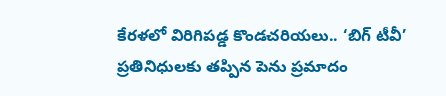కేరళలో విరిగిపడ్డ కొండచరియలు.. ‘బిగ్ టీవీ’ ప్రతినిధులకు తప్పిన పెను ప్రమాదం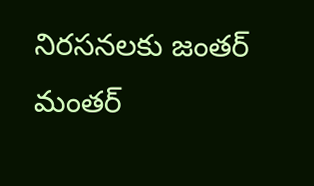నిరసనలకు జంతర్ మంతర్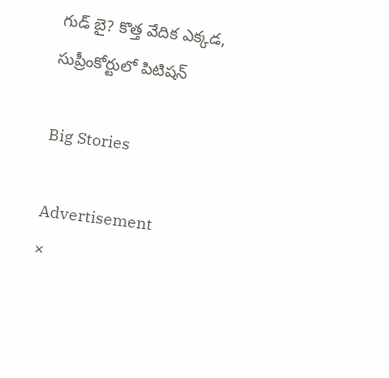గుడ్ బై? కొత్త వేదిక ఎక్కడ, సుప్రీంకోర్టులో పిటిషన్

Big Stories

Advertisement
×